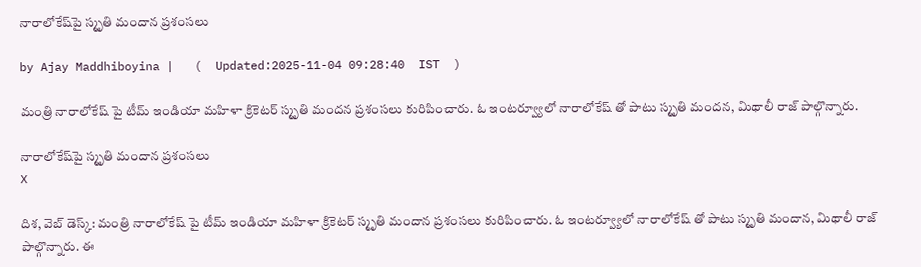నారాలోకేష్‌పై స్మృతి మందాన ప్ర‌శంస‌లు

by Ajay Maddhiboyina |   (  Updated:2025-11-04 09:28:40  IST  )

మంత్రి నారాలోకేష్ పై టీమ్ ఇండియా మ‌హిళా క్రికెటర్ స్మృతి మంద‌న ప్ర‌శంస‌లు కురిపించారు. ఓ ఇంట‌ర్వ్యూలో నారాలోకేష్ తో పాటు స్మృతి మంద‌న‌, మిథాలీ రాజ్ పాల్గొన్నారు.

నారాలోకేష్‌పై స్మృతి మందాన ప్ర‌శంస‌లు
X

దిశ‌, వెబ్ డెస్క్: మంత్రి నారాలోకేష్ పై టీమ్ ఇండియా మ‌హిళా క్రికెటర్ స్మృతి మందాన ప్ర‌శంస‌లు కురిపించారు. ఓ ఇంట‌ర్వ్యూలో నారాలోకేష్ తో పాటు స్మృతి మందాన, మిథాలీ రాజ్ పాల్గొన్నారు. ఈ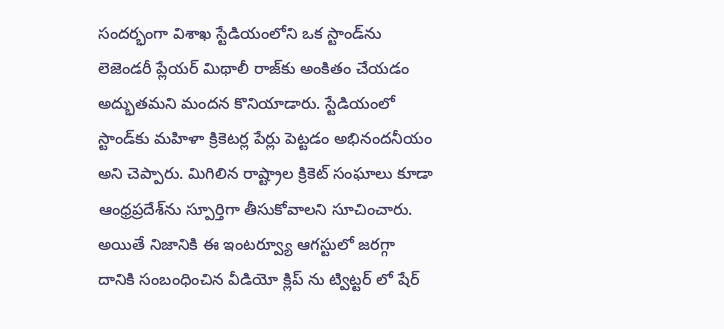సంద‌ర్భంగా విశాఖ స్టేడియంలోని ఒక స్టాండ్‌ను లెజెండ‌రీ ప్లేయ‌ర్ మిథాలీ రాజ్‌కు అంకితం చేయ‌డం అద్భుత‌మ‌ని మంద‌న కొనియాడారు. స్టేడియంలో స్టాండ్‌కు మ‌హిళా క్రికెట‌ర్ల పేర్లు పెట్ట‌డం అభినంద‌నీయం అని చెప్పారు. మిగిలిన రాష్ట్రాల క్రికెట్ సంఘాలు కూడా ఆంధ్ర‌ప్ర‌దేశ్‌ను స్పూర్తిగా తీసుకోవాల‌ని సూచించారు. అయితే నిజానికి ఈ ఇంట‌ర్వ్యూ ఆగ‌స్టులో జ‌ర‌గ్గా దానికి సంబంధించిన వీడియో క్లిప్ ను ట్విట్ట‌ర్ లో షేర్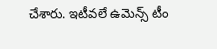చేశారు. ఇటీవ‌లే ఉమెన్స్ టీం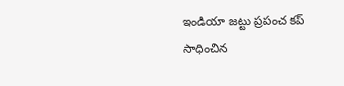ఇండియా జ‌ట్టు ప్ర‌పంచ క‌ప్ సాధించిన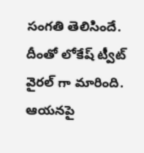సంగ‌తి తెలిసిందే. దీంతో లోకేష్ ట్వీట్ వైర‌ల్ గా మారింది. ఆయ‌న‌పై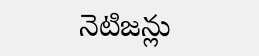నెటిజ‌న్లు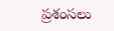ప్ర‌శంస‌లు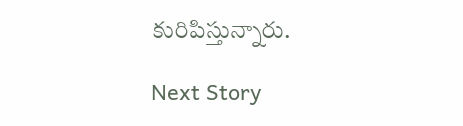కురిపిస్తున్నారు.

Next Story